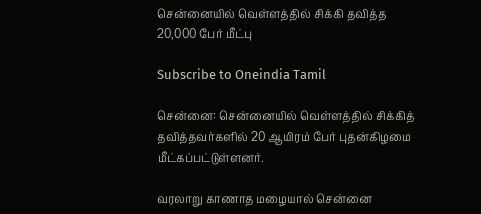சென்னையில் வெள்ளத்தில் சிக்கி தவித்த 20,000 பேர் மீட்பு

Subscribe to Oneindia Tamil

சென்னை: சென்னையில் வெள்ளத்தில் சிக்கித் தவித்தவர்களில் 20 ஆயிரம் பேர் புதன்கிழமை மீட்கப்பட்டுள்ளனர்.

வரலாறு காணாத மழையால் சென்னை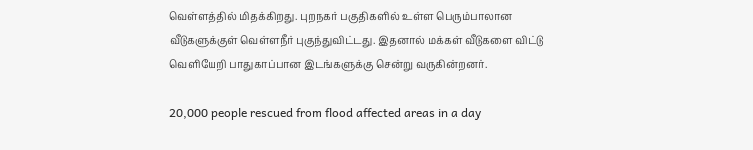வெள்ளத்தில் மிதக்கிறது. புறநகர் பகுதிகளில் உள்ள பெரும்பாலான வீடுகளுக்குள் வெள்ளநீர் புகுந்துவிட்டது. இதனால் மக்கள் வீடுகளை விட்டு வெளியேறி பாதுகாப்பான இடங்களுக்கு சென்று வருகின்றனர்.

20,000 people rescued from flood affected areas in a day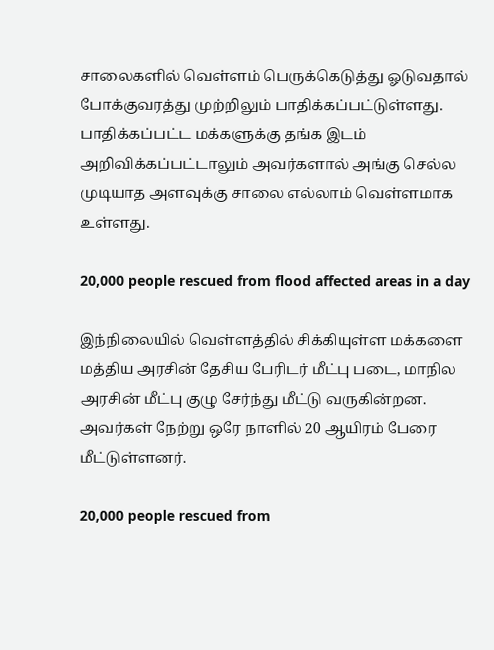சாலைகளில் வெள்ளம் பெருக்கெடுத்து ஓடுவதால் போக்குவரத்து முற்றிலும் பாதிக்கப்பட்டுள்ளது. பாதிக்கப்பட்ட மக்களுக்கு தங்க இடம் அறிவிக்கப்பட்டாலும் அவர்களால் அங்கு செல்ல முடியாத அளவுக்கு சாலை எல்லாம் வெள்ளமாக உள்ளது.

20,000 people rescued from flood affected areas in a day

இந்நிலையில் வெள்ளத்தில் சிக்கியுள்ள மக்களை மத்திய அரசின் தேசிய பேரிடர் மீட்பு படை, மாநில அரசின் மீட்பு குழு சேர்ந்து மீட்டு வருகின்றன. அவர்கள் நேற்று ஒரே நாளில் 20 ஆயிரம் பேரை மீட்டுள்ளனர்.

20,000 people rescued from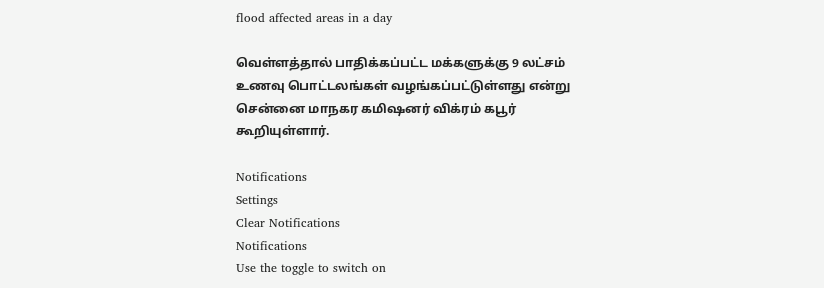flood affected areas in a day

வெள்ளத்தால் பாதிக்கப்பட்ட மக்களுக்கு 9 லட்சம் உணவு பொட்டலங்கள் வழங்கப்பட்டுள்ளது என்று சென்னை மாநகர கமிஷனர் விக்ரம் கபூர் கூறியுள்ளார்.

Notifications
Settings
Clear Notifications
Notifications
Use the toggle to switch on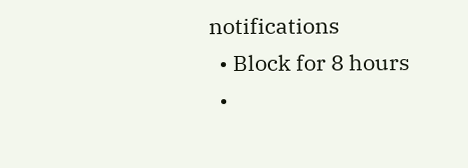notifications
  • Block for 8 hours
  •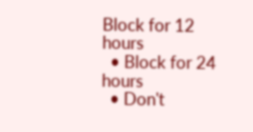Block for 12 hours
  • Block for 24 hours
  • Don't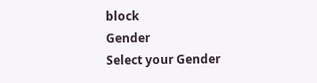block
Gender
Select your Gender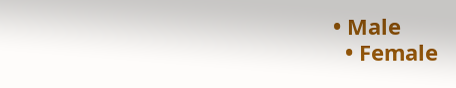• Male
  • Female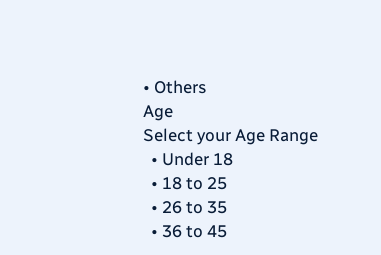• Others
Age
Select your Age Range
  • Under 18
  • 18 to 25
  • 26 to 35
  • 36 to 45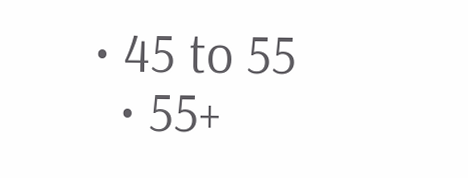• 45 to 55
  • 55+